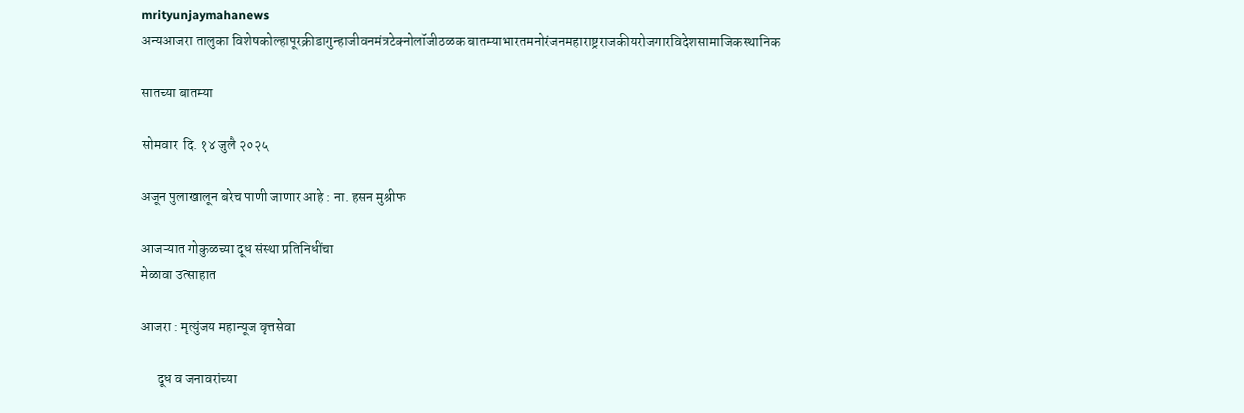mrityunjaymahanews
अन्यआजरा तालुका विशेषकोल्हापूरक्रीडागुन्हाजीवनमंत्रटेक्नोलॉजीठळक बातम्याभारतमनोरंजनमहाराष्ट्रराजकीयरोजगारविदेशसामाजिकस्थानिक

सातच्या बातम्या

सोमवार  दि. १४ जुलै २०२५

अजून पुलाखालून बरेच पाणी जाणार आहे : ना. हसन मुश्रीफ

आजऱ्यात गोकुळच्या दूध संस्था प्रतिनिधींचा
मेळावा उत्साहात

आजरा : मृत्युंजय महान्यूज वृत्तसेवा

      दूध व जनावरांच्या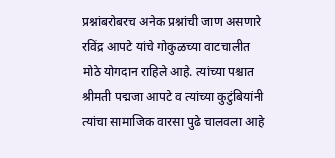प्रश्नांबरोबरच अनेक प्रश्नांची जाण असणारे रविंद्र आपटे यांचे गोकुळच्या वाटचालीत मोठे योगदान राहिले आहे. त्यांच्या पश्चात श्रीमती पद्मजा आपटे व त्यांच्या कुटुंबियांनी त्यांचा सामाजिक वारसा पुढे चालवला आहे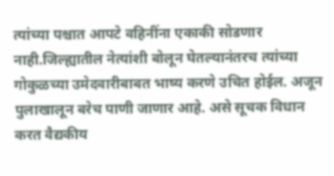त्यांच्या पश्चात आपटे वहिनींना एकाकी सोडणार नाही.जिल्ह्यातील नेत्यांशी बोलून घेतल्यानंतरच त्यांच्या गोकुळच्या उमेदवारीबाबत भाष्य करणे उचित होईल. अजून पुलाखालून बरेच पाणी जाणार आहे. असे सूचक विधान करत वैद्यकीय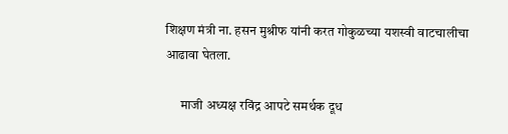शिक्षण मंत्री ना. हसन मुश्रीफ यांनी करत गोकुळच्या यशस्वी वाटचालीचा आढावा घेतला.

      माजी अध्यक्ष रविंद्र आपटे समर्थक दूध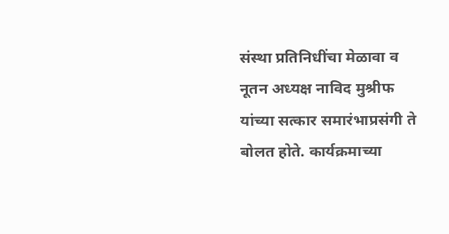संस्था प्रतिनिधींचा मेळावा व नूतन अध्यक्ष नाविद मुश्रीफ यांच्या सत्कार समारंभाप्रसंगी ते बोलत होते. कार्यक्रमाच्या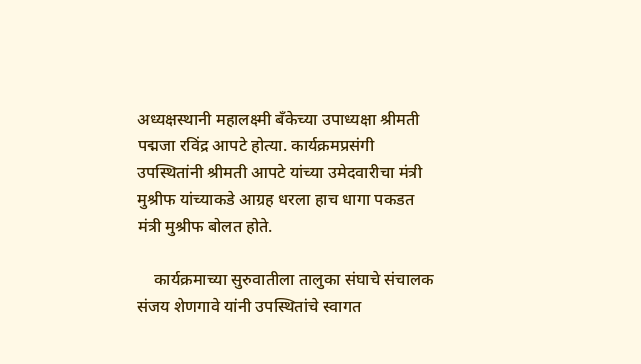अध्यक्षस्थानी महालक्ष्मी बँकेच्या उपाध्यक्षा श्रीमती पद्मजा रविंद्र आपटे होत्या. कार्यक्रमप्रसंगी उपस्थितांनी श्रीमती आपटे यांच्या उमेदवारीचा मंत्री मुश्रीफ यांच्याकडे आग्रह धरला हाच धागा पकडत मंत्री मुश्रीफ बोलत होते.

    कार्यक्रमाच्या सुरुवातीला तालुका संघाचे संचालक संजय शेणगावे यांनी उपस्थितांचे स्वागत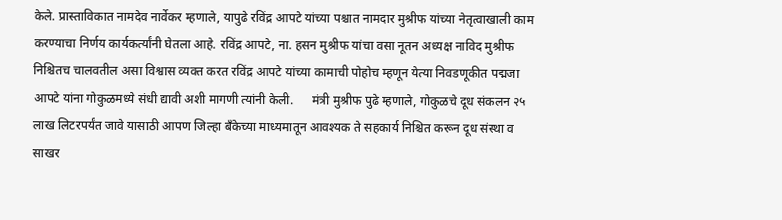केले. प्रास्ताविकात नामदेव नार्वेकर म्हणाले, यापुढे रविंद्र आपटे यांच्या पश्चात नामदार मुश्रीफ यांच्या नेतृत्वाखाली काम करण्याचा निर्णय कार्यकर्त्यांनी घेतला आहे. रविंद्र आपटे, ना. हसन मुश्रीफ यांचा वसा नूतन अध्यक्ष नाविद मुश्रीफ निश्चितच चालवतील असा विश्वास व्यक्त करत रविंद्र आपटे यांच्या कामाची पोहोच म्हणून येत्या निवडणूकीत पद्मजा आपटे यांना गोकुळमध्ये संधी द्यावी अशी मागणी त्यांनी केली.      मंत्री मुश्रीफ पुढे म्हणाले, गोकुळचे दूध संकलन २५ लाख लिटरपर्यंत जावे यासाठी आपण जिल्हा बँकेच्या माध्यमातून आवश्यक ते सहकार्य निश्चित करून दूध संस्था व साखर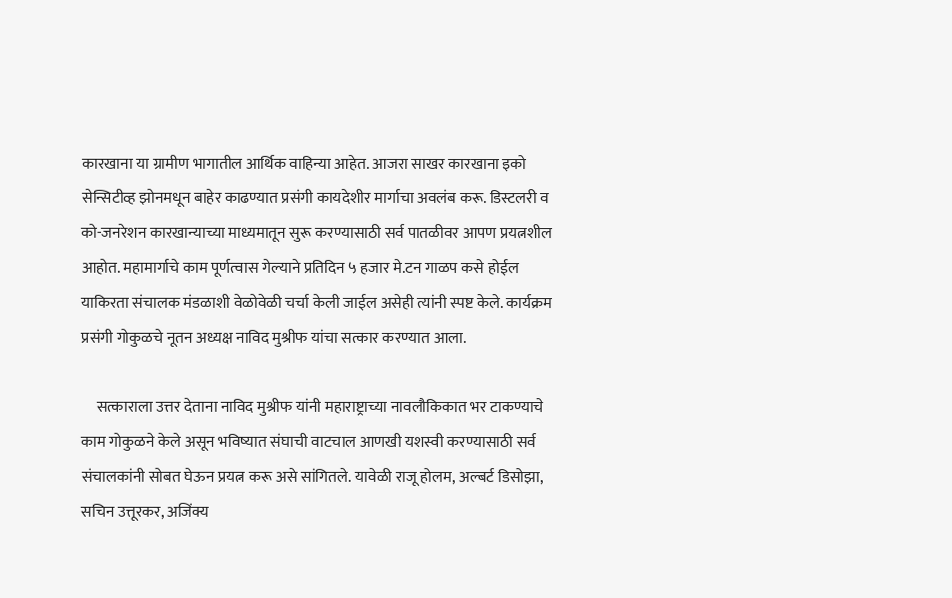कारखाना या ग्रामीण भागातील आर्थिक वाहिन्या आहेत. आजरा साखर कारखाना इको सेन्सिटीव्ह झोनमधून बाहेर काढण्यात प्रसंगी कायदेशीर मार्गाचा अवलंब करू. डिस्टलरी व को-जनरेशन कारखान्याच्या माध्यमातून सुरू करण्यासाठी सर्व पातळीवर आपण प्रयत्नशील आहोत. महामार्गाचे काम पूर्णत्वास गेल्याने प्रतिदिन ५ हजार मे.टन गाळप कसे होईल याकिरता संचालक मंडळाशी वेळोवेळी चर्चा केली जाईल असेही त्यांनी स्पष्ट केले. कार्यक्रम प्रसंगी गोकुळचे नूतन अध्यक्ष नाविद मुश्रीफ यांचा सत्कार करण्यात आला.

     सत्काराला उत्तर देताना नाविद मुश्रीफ यांनी महाराष्ट्राच्या नावलौकिकात भर टाकण्याचे काम गोकुळने केले असून भविष्यात संघाची वाटचाल आणखी यशस्वी करण्यासाठी सर्व संचालकांनी सोबत घेऊन प्रयत्न करू असे सांगितले. यावेळी राजू होलम, अल्बर्ट डिसोझा, सचिन उत्तूरकर, अजिंक्य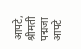आपटे, श्रीमती पद्मजा आपटे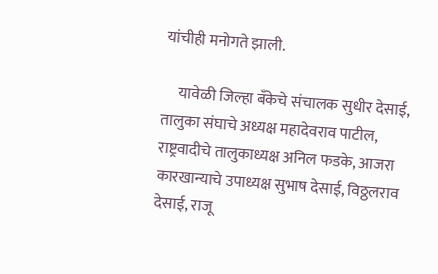यांचीही मनोगते झाली.

     यावेळी जिल्हा बँकेचे संचालक सुधीर देसाई, तालुका संघाचे अध्यक्ष महादेवराव पाटील, राष्ट्रवादीचे तालुकाध्यक्ष अनिल फडके, आजरा कारखान्याचे उपाध्यक्ष सुभाष देसाई, विठ्ठलराव देसाई, राजू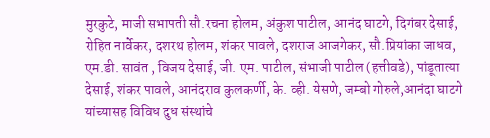मुरकुटे, माजी सभापती सौ.रचना होलम, अंकुश पाटील, आनंद घाटगे, दिगंबर देसाई, रोहित नार्वेकर, दशरथ होलम, शंकर पावले, दशराज आजगेकर, सौ.प्रियांका जाधव, एम.डी. सावंत , विजय देसाई, जी. एम. पाटील, संभाजी पाटील (हत्तीवडे), पांडूतात्या देसाई, शंकर पावले, आनंदराव कुलकर्णी, के. व्ही. येसणे, जम्बो गोरुले,आनंदा घाटगे यांच्यासह विविध दुध संस्थांचे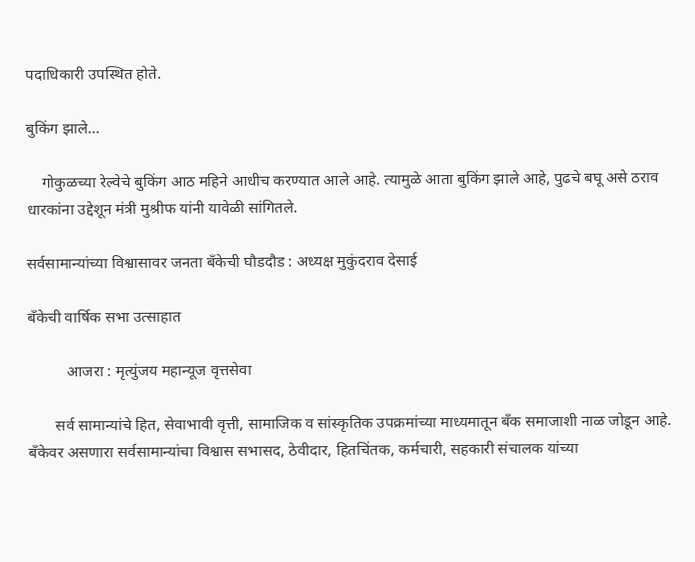पदाधिकारी उपस्थित होते.

बुकिंग झाले…

    गोकुळच्या रेल्वेचे बुकिंग आठ महिने आधीच करण्यात आले आहे. त्यामुळे आता बुकिंग झाले आहे, पुढचे बघू असे ठराव धारकांना उद्देशून मंत्री मुश्रीफ यांनी यावेळी सांगितले.

सर्वसामान्यांच्या विश्वासावर जनता बँकेची घौडदौड : अध्यक्ष मुकुंदराव देसाई

बँकेची वार्षिक सभा उत्साहात

          आजरा : मृत्युंजय महान्यूज वृत्तसेवा

       सर्व सामान्यांचे हित, सेवाभावी वृत्ती, सामाजिक व सांस्कृतिक उपक्रमांच्या माध्यमातून बँक समाजाशी नाळ जोडून आहे. बँकेवर असणारा सर्वसामान्यांचा विश्वास सभासद, ठेवीदार, हितचिंतक, कर्मचारी, सहकारी संचालक यांच्या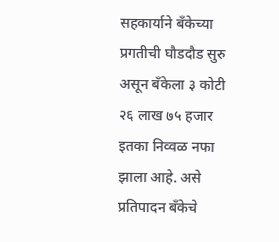सहकार्याने बँकेच्या प्रगतीची घौडदौड सुरु असून बँकेला ३ कोटी २६ लाख ७५ हजार इतका निव्वळ नफा झाला आहे. असे प्रतिपादन बँकेचे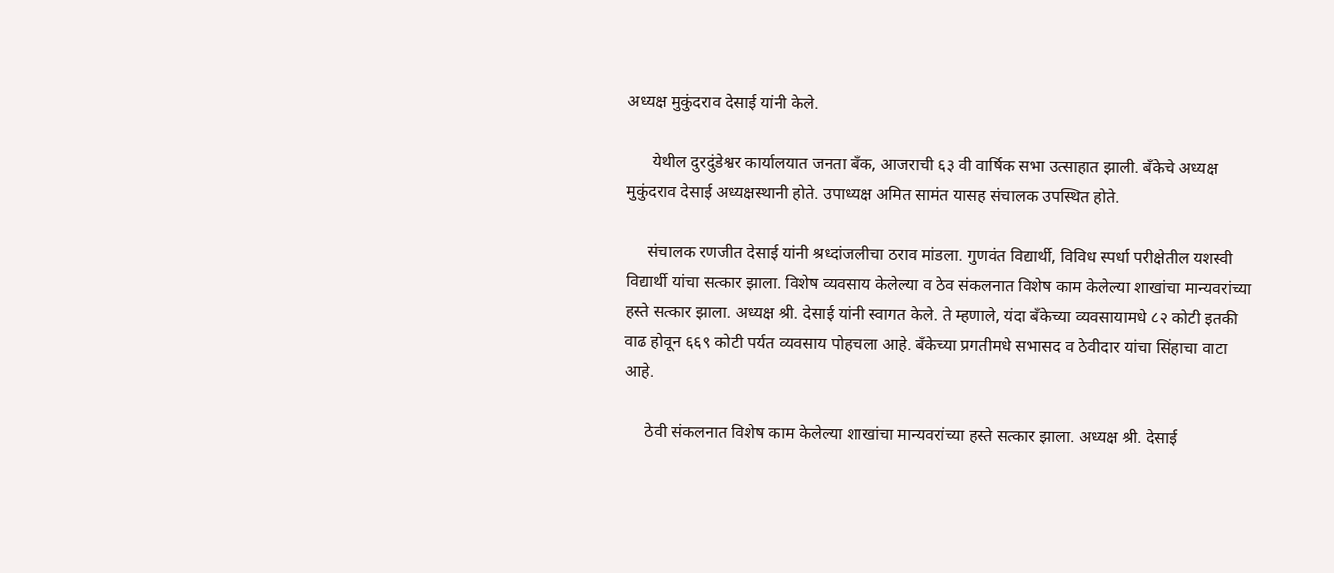अध्यक्ष मुकुंदराव देसाई यांनी केले.

      येथील दुरदुंडेश्वर कार्यालयात जनता बँक, आजराची ६३ वी वार्षिक सभा उत्साहात झाली. बँकेचे अध्यक्ष मुकुंदराव देसाई अध्यक्षस्थानी होते. उपाध्यक्ष अमित सामंत यासह संचालक उपस्थित होते.

     संचालक रणजीत देसाई यांनी श्रध्दांजलीचा ठराव मांडला. गुणवंत वि‌द्यार्थी, विविध स्पर्धा परीक्षेतील यशस्वी विद्यार्थी यांचा सत्कार झाला. विशेष व्यवसाय केलेल्या व ठेव संकलनात विशेष काम केलेल्या शाखांचा मान्यवरांच्या हस्ते सत्कार झाला. अध्यक्ष श्री. देसाई यांनी स्वागत केले. ते म्हणाले, यंदा बँकेच्या व्यवसायामधे ८२ कोटी इतकी वाढ होवून ६६९ कोटी पर्यत व्यवसाय पोहचला आहे. बँकेच्या प्रगतीमधे सभासद व ठेवीदार यांचा सिंहाचा वाटा आहे.

     ठेवी संकलनात विशेष काम केलेल्या शाखांचा मान्यवरांच्या हस्ते सत्कार झाला. अध्यक्ष श्री. देसाई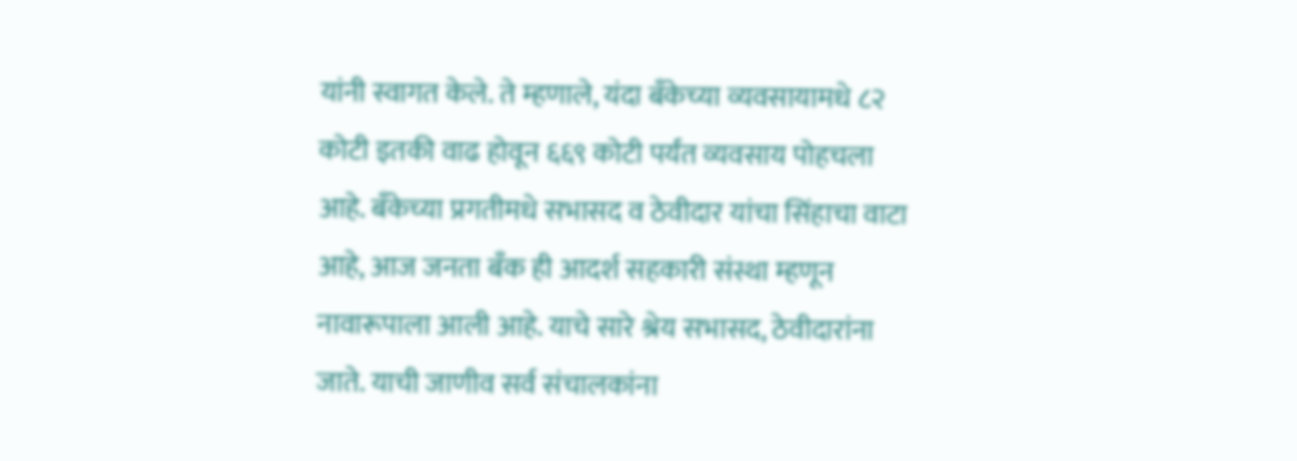यांनी स्वागत केले. ते म्हणाले, यंदा बँकेच्या व्यवसायामधे ८२ कोटी इतकी वाढ होवून ६६९ कोटी पर्यंत व्यवसाय पोहचला आहे. बँकेच्या प्रगतीमधे सभासद व ठेवीदार यांचा सिंहाचा वाटा आहे, आज जनता बँक ही आदर्श सहकारी संस्था म्हणून नावारूपाला आली आहे. याचे सारे श्रेय सभासद, ठेवीदारांना जाते. याची जाणीव सर्व संचालकांना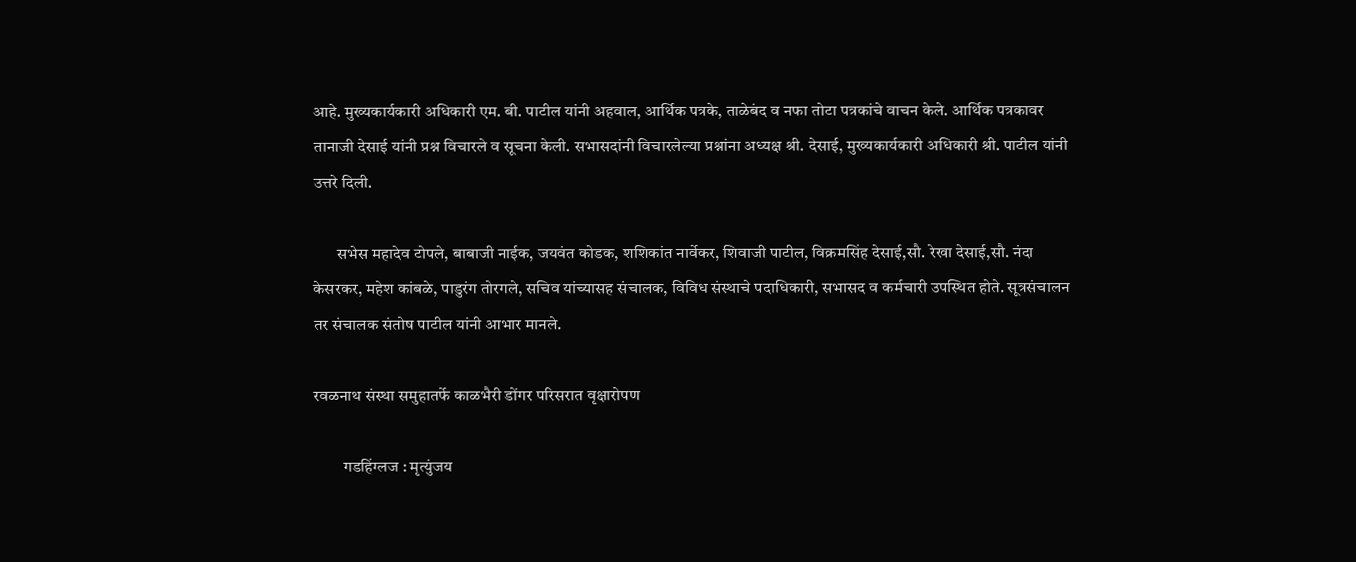आहे. मुख्यकार्यकारी अधिकारी एम. बी. पाटील यांनी अहवाल, आर्थिक पत्रके, ताळेबंद व नफा तोटा पत्रकांचे वाचन केले. आर्थिक पत्रकावर तानाजी देसाई यांनी प्रश्न विचारले व सूचना केली. सभासदांनी विचारलेल्या प्रश्नांना अध्यक्ष श्री. देसाई, मुख्यकार्यकारी अधिकारी श्री. पाटील यांनी उत्तरे दिली.

       सभेस महादेव टोपले, बाबाजी नाईक, जयवंत कोडक, शशिकांत नार्वेकर, शिवाजी पाटील, विक्रमसिंह देसाई,सौ. रेखा देसाई,सौ. नंदा केसरकर, महेश कांबळे, पाडुरंग तोरगले, सचिव यांच्यासह संचालक, विविध संस्थाचे पदाधिकारी, सभासद व कर्मचारी उपस्थित होते. सूत्रसंचालन तर संचालक संतोष पाटील यांनी आभार मानले.

रवळनाथ संस्था समुहातर्फे काळभैरी डोंगर परिसरात वृक्षारोपण

         गडहिंग्लज : मृत्युंजय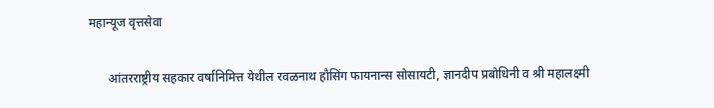महान्यूज वृत्तसेवा

      आंतरराष्ट्रीय सहकार वर्षानिमित्त येथील रवळनाथ हौसिंग फायनान्स सोसायटी, ज्ञानदीप प्रबोधिनी व श्री महालक्ष्मी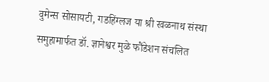वुमेन्स सोसायटी, गडहिंग्लज या श्री रवळनाथ संस्था समुहामार्फत डॉ. ज्ञानेश्वर मुळे फौंडेशन संचलित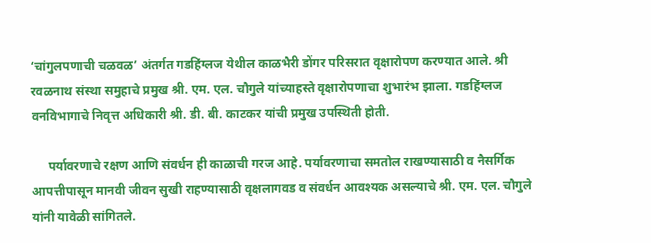‘चांगुलपणाची चळवळ’ अंतर्गत गडहिंग्लज येथील काळभैरी डोंगर परिसरात वृक्षारोपण करण्यात आले. श्री रवळनाथ संस्था समुहाचे प्रमुख श्री. एम. एल. चौगुले यांच्याहस्ते वृक्षारोपणाचा शुभारंभ झाला. गडहिंग्लज वनविभागाचे निवृत्त अधिकारी श्री. डी. बी. काटकर यांची प्रमुख उपस्थिती होती.

     पर्यावरणाचे रक्षण आणि संवर्धन ही काळाची गरज आहे. पर्यावरणाचा समतोल राखण्यासाठी व नैसर्गिक आपत्तीपासून मानवी जीवन सुखी राहण्यासाठी वृक्षलागवड व संवर्धन आवश्यक असल्याचे श्री. एम. एल. चौगुले यांनी यावेळी सांगितले.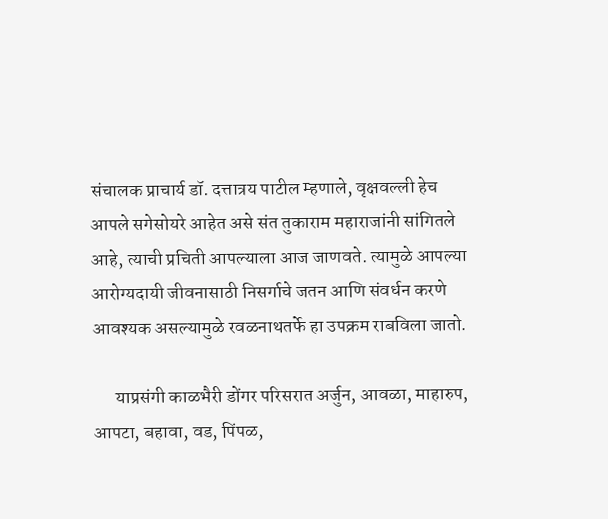संचालक प्राचार्य डॉ. दत्तात्रय पाटील म्हणाले, वृक्षवल्ली हेच आपले सगेसोयरे आहेत असे संत तुकाराम महाराजांनी सांगितले आहे, त्याची प्रचिती आपल्याला आज जाणवते. त्यामुळे आपल्या आरोग्यदायी जीवनासाठी निसर्गाचे जतन आणि संवर्धन करणे आवश्यक असल्यामुळे रवळनाथतर्फे हा उपक्रम राबविला जातो.

      याप्रसंगी काळभैरी डोंगर परिसरात अर्जुन, आवळा, माहारुप, आपटा, बहावा, वड, पिंपळ,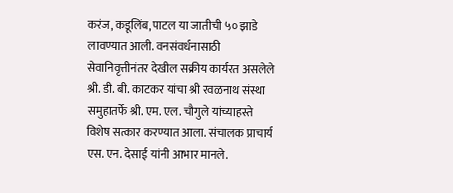करंज, कडूलिंब, पाटल या जातीची ५० झाडे लावण्यात आली. वनसंवर्धनासाठी सेवानिवृत्तीनंतर देखील सक्रीय कार्यरत असलेले श्री. डी. बी. काटकर यांचा श्री रवळनाथ संस्था समुहातर्फे श्री. एम. एल. चौगुले यांच्याहस्ते विशेष सत्कार करण्यात आला. संचालक प्राचार्य एस. एन. देसाई यांनी आभार मानले.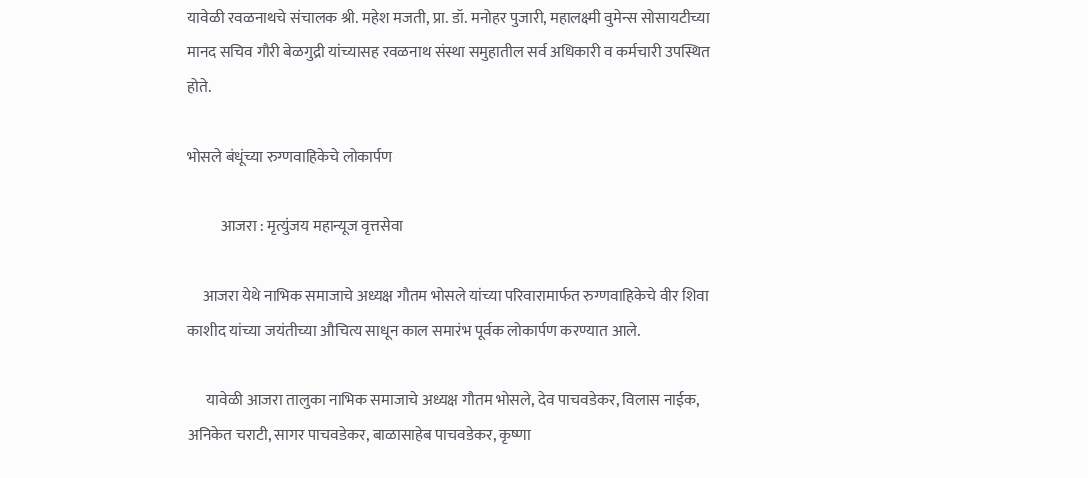यावेळी रवळनाथचे संचालक श्री. महेश मजती, प्रा. डॉ. मनोहर पुजारी, महालक्ष्मी वुमेन्स सोसायटीच्या मानद सचिव गौरी बेळगुद्री यांच्यासह रवळनाथ संस्था समुहातील सर्व अधिकारी व कर्मचारी उपस्थित होते.

भोसले बंधूंच्या रुग्णवाहिकेचे लोकार्पण

           आजरा : मृत्युंजय महान्यूज वृत्तसेवा

     आजरा येथे नाभिक समाजाचे अध्यक्ष गौतम भोसले यांच्या परिवारामार्फत रुग्णवाहिकेचे वीर शिवा काशीद यांच्या जयंतीच्या औचित्य साधून काल समारंभ पूर्वक लोकार्पण करण्यात आले.

      यावेळी आजरा तालुका नाभिक समाजाचे अध्यक्ष गौतम भोसले, देव पाचवडेकर, विलास नाईक, अनिकेत चराटी, सागर पाचवडेकर, बाळासाहेब पाचवडेकर, कृष्णा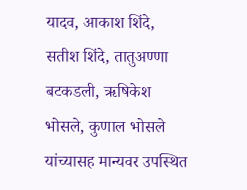यादव, आकाश शिंदे, सतीश शिंदे, तातुअण्णा बटकडली, ऋषिकेश भोसले, कुणाल भोसले यांच्यासह मान्यवर उपस्थित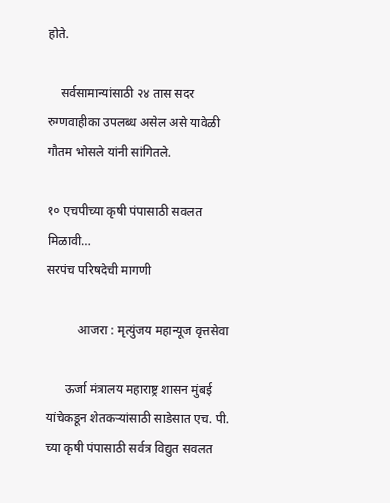होते.

    सर्वसामान्यांसाठी २४ तास सदर रुग्णवाहीका उपलब्ध असेल असे यावेळी गौतम भोसले यांनी सांगितले.

१० एचपीच्या कृषी पंपासाठी सवलत मिळावी…
सरपंच परिषदेची मागणी

          आजरा : मृत्युंजय महान्यूज वृत्तसेवा

      ऊर्जा मंत्रालय महाराष्ट्र शासन मुंबई यांचेकडून शेतकऱ्यांसाठी साडेसात एच. पी. च्या कृषी पंपासाठी सर्वत्र विद्युत सवलत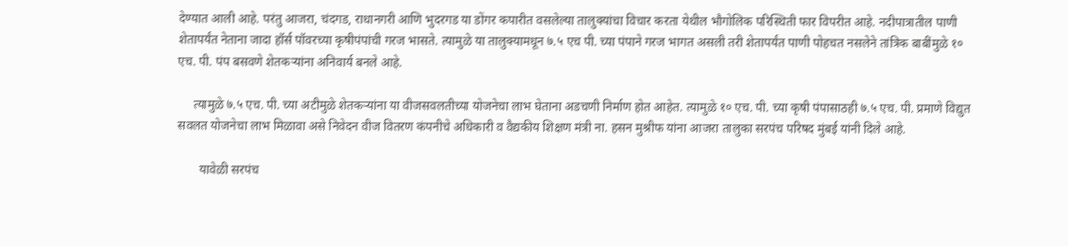देण्यात आली आहे. परंतु आजरा, चंदगड, राधानगरी आणि भुदरगड या डोंगर कपारीत वसलेल्या तालुक्यांचा विचार करता येथील भौगोलिक परिस्थिती फार विपरीत आहे. नदीपात्रातील पाणी शेतापर्यंत नेताना जादा हॉर्स पॉवरच्या कृषीपंपांची गरज भासते. त्यामुळे या तालुक्यामधून ७.५ एच पी. च्या पंपाने गरज भागत असली तरी शेतापर्यंत पाणी पोहचत नसलेने तांत्रिक बाबींमुळे १० एच. पी. पंप बसवणे शेतकऱ्यांना अनिवार्य बनले आहे.

     त्यामुळे ७.५ एच. पी. च्या अटीमुळे शेतकऱ्यांना या वीजसवलतीच्या योजनेचा लाभ घेताना अडचणी निर्माण होत आहेत. त्यामुळे १० एच. पी. च्या कृषी पंपासाठही ७.५ एच. पी. प्रमाणे विद्युत सवलत योजनेचा लाभ मिळावा असे निवेदन वीज वितरण कंपनीचे अधिकारी व वैद्यकीय शिक्षण मंत्री ना. हसन मुश्रीफ यांना आजरा तालुका सरपंच परिषद मुंबई यांनी दिले आहे.

       यावेळी सरपंच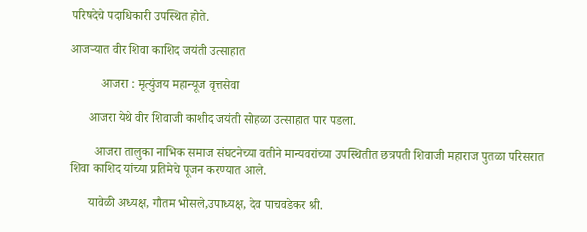परिषदेचे पदाधिकारी उपस्थित होते.

आजऱ्यात वीर शिवा काशिद जयंती उत्साहात

          आजरा : मृत्युंजय महान्यूज वृत्तसेवा

      आजरा येथे वीर शिवाजी काशीद जयंती सोहळा उत्साहात पार पडला.

        आजरा तालुका नाभिक समाज संघटनेच्या वतीने मान्यवरांच्या उपस्थितीत छत्रपती शिवाजी महाराज पुतळा परिसरात शिवा काशिद यांच्या प्रतिमेचे पूजन करण्यात आले.

      यावेळी अध्यक्ष, गौतम भोसले,उपाध्यक्ष, देव पाचवडेकर श्री.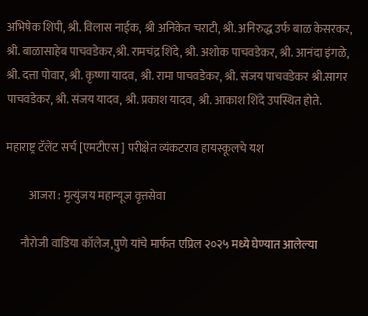अभिषेक शिंपी, श्री. विलास नाईक, श्री अनिकेत चराटी, श्री. अनिरुद्ध उर्फ बाळ केसरकर, श्री. बाळासाहेब पाचवडेकर,श्री. रामचंद्र शिंदे, श्री. अशोक पाचवडेकर, श्री. आनंदा इंगळे, श्री. दत्ता पोवार, श्री. कृष्णा यादव, श्री. रामा पाचवडेकर, श्री. संजय पाचवडेकर श्री.सागर पाचवडेकर, श्री. संजय यादव, श्री. प्रकाश यादव, श्री. आकाश शिंदे उपस्थित होते.

महाराष्ट्र टॅलेंट सर्च [एमटीएस ] परीक्षेत व्यंकटराव हायस्कूलचे यश

          आजरा : मृत्युंजय महान्यूज वृत्तसेवा

      नौरोजी वाडिया कॉलेज,पुणे यांचे मार्फत एप्रिल २०२५ मध्ये घेण्यात आलेल्या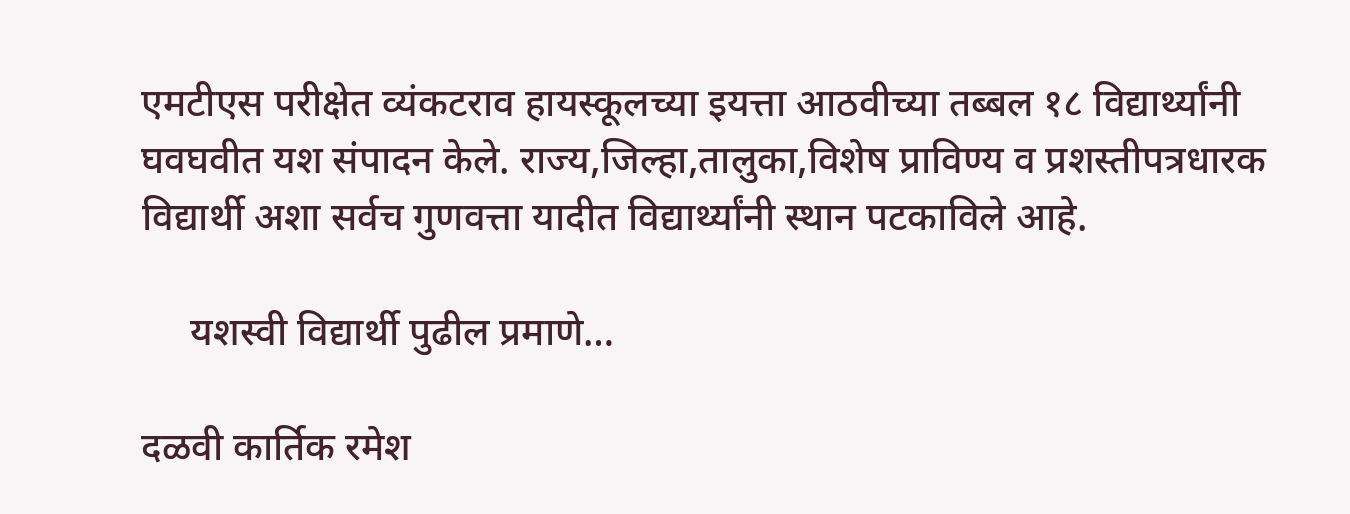एमटीएस परीक्षेत व्यंकटराव हायस्कूलच्या इयत्ता आठवीच्या तब्बल १८ विद्यार्थ्यांनी घवघवीत यश संपादन केले. राज्य,जिल्हा,तालुका,विशेष प्राविण्य व प्रशस्तीपत्रधारक विद्यार्थी अशा सर्वच गुणवत्ता यादीत विद्यार्थ्यांनी स्थान पटकाविले आहे.

     यशस्वी विद्यार्थी पुढील प्रमाणे…

दळवी कार्तिक रमेश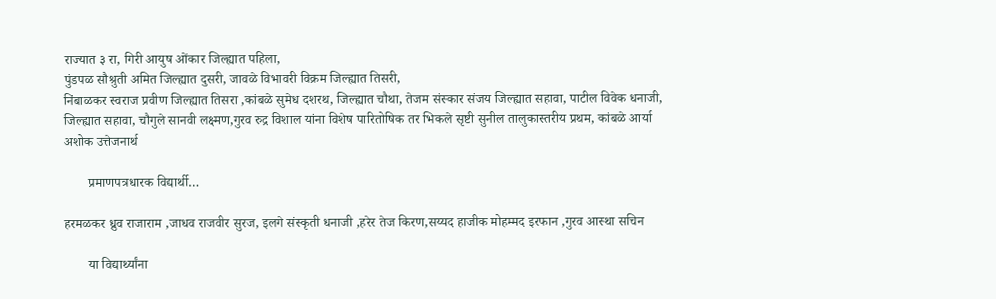राज्यात ३ रा, गिरी आयुष ओंकार जिल्ह्यात पहिला,
पुंडपळ सौश्रुती अमित जिल्ह्यात दुसरी, जावळे विभावरी विक्रम जिल्ह्यात तिसरी,
निंबाळकर स्वराज प्रवीण जिल्ह्यात तिसरा ,कांबळे सुमेध दशरथ, जिल्ह्यात चौथा, तेजम संस्कार संजय जिल्ह्यात सहावा, पाटील विवेक धनाजी, जिल्ह्यात सहावा, चौगुले सानवी लक्ष्मण,गुरव रुद्र विशाल यांना विशेष पारितोषिक तर भिकले सृष्टी सुनील तालुकास्तरीय प्रथम, कांबळे आर्या अशोक उत्तेजनार्थ

       प्रमाणपत्रधारक विद्यार्थी…

हरमळकर ध्रुव राजाराम ,जाधव राजवीर सुरज, इलगे संस्कृती धनाजी ,हरेर तेज किरण,सय्यद हाजीक मोहम्मद इरफान ,गुरव आस्था सचिन

       या विद्यार्थ्यांना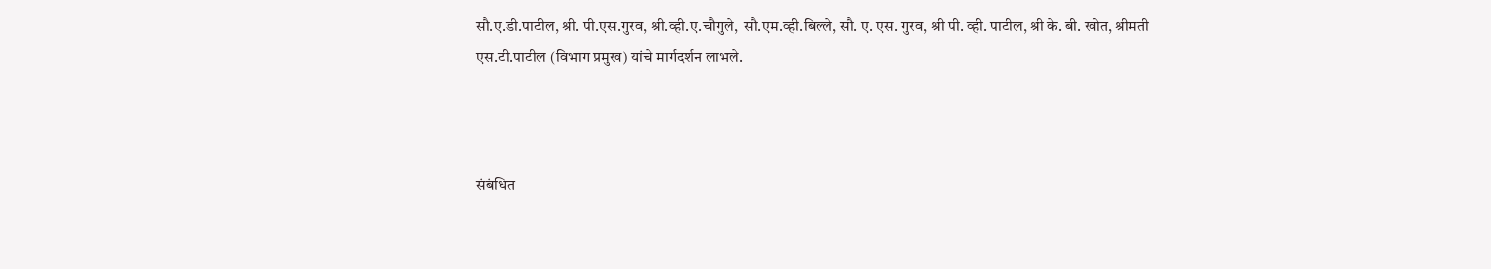सौ.ए.डी.पाटील, श्री. पी.एस.गुरव, श्री.व्ही.ए.चौगुले,  सौ.एम.व्ही.बिल्ले, सौ. ए. एस. गुरव, श्री पी. व्ही. पाटील, श्री के. बी. खोत, श्रीमती एस.टी.पाटील (विभाग प्रमुख) यांचे मार्गदर्शन लाभले.



संबंधित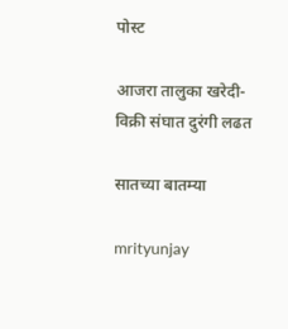पोस्ट

आजरा तालुका खरेदी-विक्री संघात दुरंगी लढत

सातच्या बातम्या

mrityunjay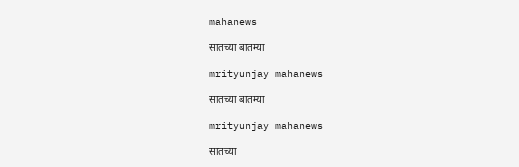mahanews

सातच्या बातम्या

mrityunjay mahanews

सातच्या बातम्या

mrityunjay mahanews

सातच्या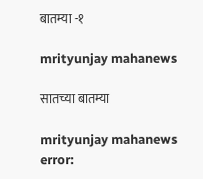बातम्या -१

mrityunjay mahanews

सातच्या बातम्या

mrityunjay mahanews
error: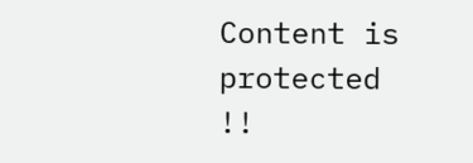Content is protected !!